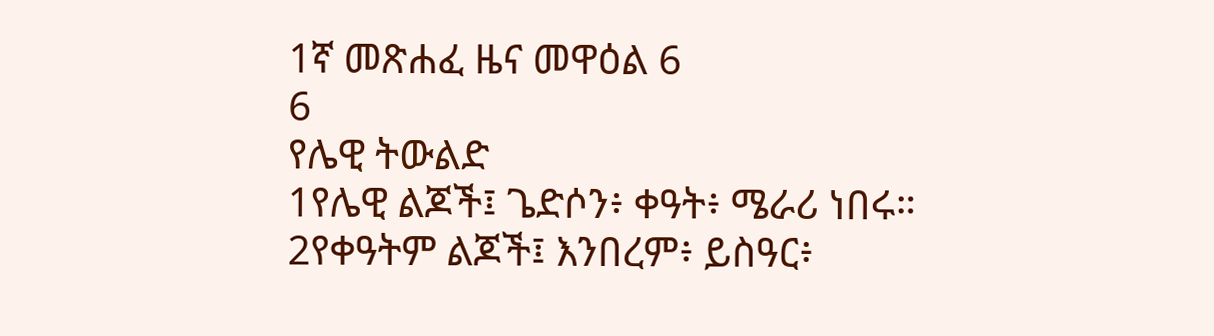1ኛ መጽሐፈ ዜና መዋዕል 6
6
የሌዊ ትውልድ
1የሌዊ ልጆች፤ ጌድሶን፥ ቀዓት፥ ሜራሪ ነበሩ። 2የቀዓትም ልጆች፤ እንበረም፥ ይስዓር፥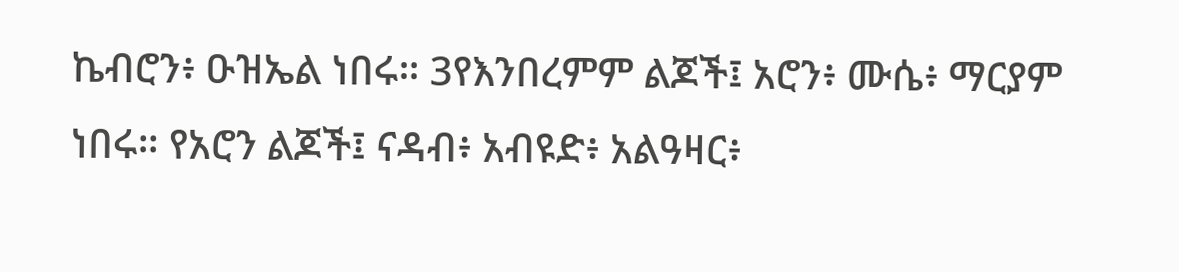ኬብሮን፥ ዑዝኤል ነበሩ። 3የእንበረምም ልጆች፤ አሮን፥ ሙሴ፥ ማርያም ነበሩ። የአሮን ልጆች፤ ናዳብ፥ አብዩድ፥ አልዓዛር፥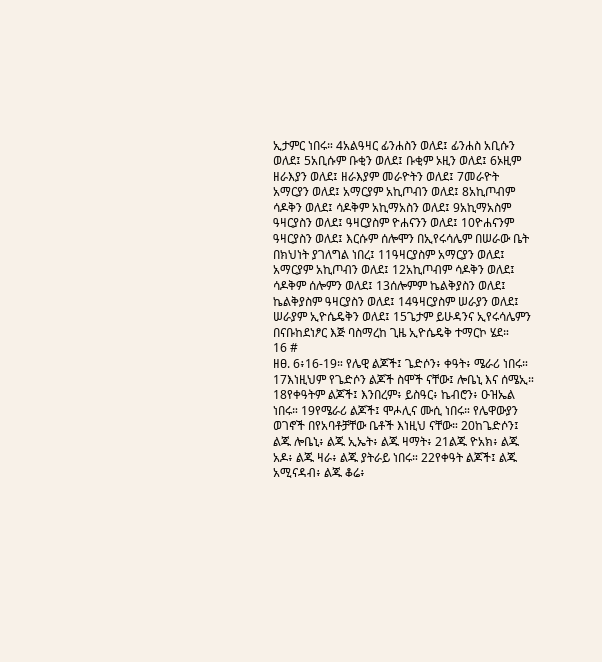ኢታምር ነበሩ። 4አልዓዛር ፊንሐስን ወለደ፤ ፊንሐስ አቢሱን ወለደ፤ 5አቢሱም ቡቂን ወለደ፤ ቡቂም ኦዚን ወለደ፤ 6ኦዚም ዘራእያን ወለደ፤ ዘራእያም መራዮትን ወለደ፤ 7መራዮት አማርያን ወለደ፤ አማርያም አኪጦብን ወለደ፤ 8አኪጦብም ሳዶቅን ወለደ፤ ሳዶቅም አኪማአስን ወለደ፤ 9አኪማአስም ዓዛርያስን ወለደ፤ ዓዛርያስም ዮሐናንን ወለደ፤ 10ዮሐናንም ዓዛርያስን ወለደ፤ እርሱም ሰሎሞን በኢየሩሳሌም በሠራው ቤት በክህነት ያገለግል ነበረ፤ 11ዓዛርያስም አማርያን ወለደ፤ አማርያም አኪጦብን ወለደ፤ 12አኪጦብም ሳዶቅን ወለደ፤ ሳዶቅም ሰሎምን ወለደ፤ 13ሰሎምም ኬልቅያስን ወለደ፤ ኬልቅያስም ዓዛርያስን ወለደ፤ 14ዓዛርያስም ሠራያን ወለደ፤ ሠራያም ኢዮሴዴቅን ወለደ፤ 15ጌታም ይሁዳንና ኢየሩሳሌምን በናቡከደነፆር እጅ ባስማረከ ጊዜ ኢዮሴዴቅ ተማርኮ ሄደ።
16 #
ዘፀ. 6፥16-19። የሌዊ ልጆች፤ ጌድሶን፥ ቀዓት፥ ሜራሪ ነበሩ። 17እነዚህም የጌድሶን ልጆች ስሞች ናቸው፤ ሎቤኒ እና ሰሜኢ። 18የቀዓትም ልጆች፤ እንበረም፥ ይስዓር፥ ኬብሮን፥ ዑዝኤል ነበሩ። 19የሜራሪ ልጆች፤ ሞሖሊና ሙሲ ነበሩ። የሌዋውያን ወገኖች በየአባቶቻቸው ቤቶች እነዚህ ናቸው። 20ከጌድሶን፤ ልጁ ሎቤኒ፥ ልጁ ኢኤት፥ ልጁ ዛማት፥ 21ልጁ ዮአክ፥ ልጁ አዶ፥ ልጁ ዛራ፥ ልጁ ያትራይ ነበሩ። 22የቀዓት ልጆች፤ ልጁ አሚናዳብ፥ ልጁ ቆሬ፥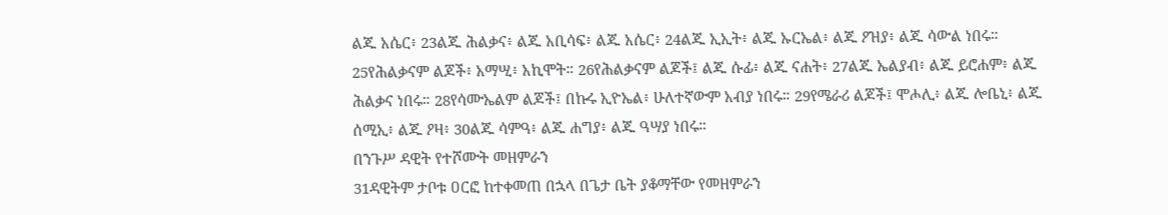ልጁ አሴር፥ 23ልጁ ሕልቃና፥ ልጁ አቢሳፍ፥ ልጁ አሴር፥ 24ልጁ ኢኢት፥ ልጁ ኡርኤል፥ ልጁ ዖዝያ፥ ልጁ ሳውል ነበሩ። 25የሕልቃናም ልጆች፥ አማሢ፥ አኪሞት። 26የሕልቃናም ልጆች፤ ልጁ ሱፊ፥ ልጁ ናሐት፥ 27ልጁ ኤልያብ፥ ልጁ ይሮሐም፥ ልጁ ሕልቃና ነበሩ። 28የሳሙኤልም ልጆች፤ በኩሩ ኢዮኤል፥ ሁለተኛውም አብያ ነበሩ። 29የሜራሪ ልጆች፤ ሞሖሊ፥ ልጁ ሎቤኒ፥ ልጁ ሰሚኢ፥ ልጁ ዖዛ፥ 30ልጁ ሳምዓ፥ ልጁ ሐግያ፥ ልጁ ዓሣያ ነበሩ።
በንጉሥ ዳዊት የተሾሙት መዘምራን
31ዳዊትም ታቦቱ ዐርፎ ከተቀመጠ በኋላ በጌታ ቤት ያቆማቸው የመዘምራን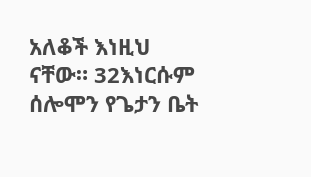አለቆች እነዚህ ናቸው። 32እነርሱም ሰሎሞን የጌታን ቤት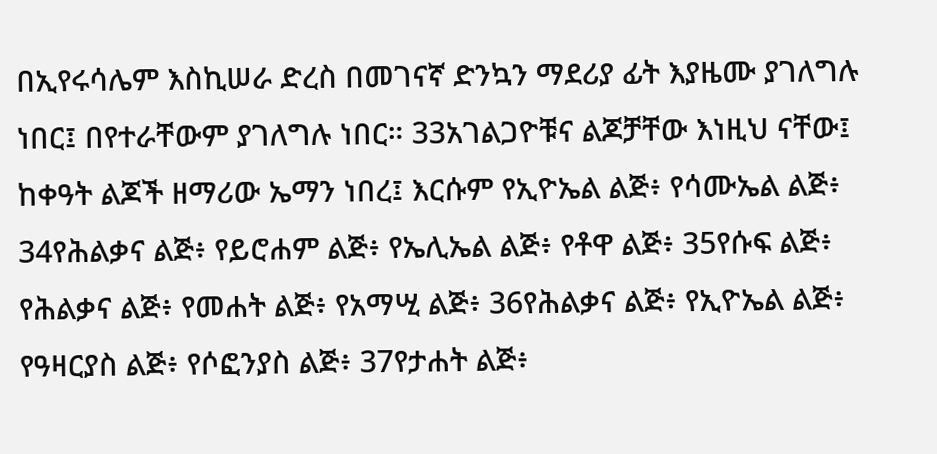በኢየሩሳሌም እስኪሠራ ድረስ በመገናኛ ድንኳን ማደሪያ ፊት እያዜሙ ያገለግሉ ነበር፤ በየተራቸውም ያገለግሉ ነበር። 33አገልጋዮቹና ልጆቻቸው እነዚህ ናቸው፤ ከቀዓት ልጆች ዘማሪው ኤማን ነበረ፤ እርሱም የኢዮኤል ልጅ፥ የሳሙኤል ልጅ፥ 34የሕልቃና ልጅ፥ የይሮሐም ልጅ፥ የኤሊኤል ልጅ፥ የቶዋ ልጅ፥ 35የሱፍ ልጅ፥ የሕልቃና ልጅ፥ የመሐት ልጅ፥ የአማሢ ልጅ፥ 36የሕልቃና ልጅ፥ የኢዮኤል ልጅ፥ የዓዛርያስ ልጅ፥ የሶፎንያስ ልጅ፥ 37የታሐት ልጅ፥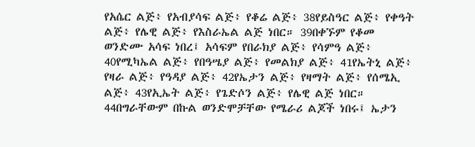የአሴር ልጅ፥ የአብያሳፍ ልጅ፥ የቆሬ ልጅ፥ 38የይስዓር ልጅ፥ የቀዓት ልጅ፥ የሌዊ ልጅ፥ የእስራኤል ልጅ ነበር። 39በቀኙም የቆመ ወንድሙ አሳፍ ነበረ፤ አሳፍም የበራክያ ልጅ፥ የሳምዓ ልጅ፥ 40የሚካኤል ልጅ፥ የበዓሤያ ልጅ፥ የመልክያ ልጅ፥ 41የኤትኒ ልጅ፥ የዛራ ልጅ፥ የዓዳያ ልጅ፥ 42የኤታን ልጅ፥ የዛማት ልጅ፥ የሰሜኢ ልጅ፥ 43የኢኤት ልጅ፥ የጌድሶን ልጅ፥ የሌዊ ልጅ ነበር። 44በግራቸውም በኩል ወንድሞቻቸው የሜራሪ ልጆች ነበሩ፤ ኤታን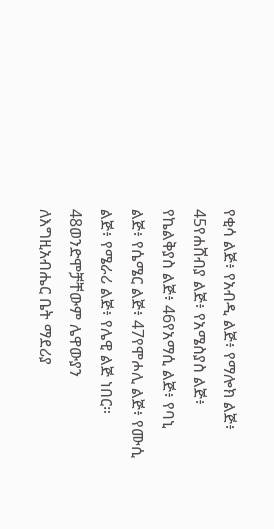የቂሳ ልጅ፥ የአብዲ ልጅ፥ የማሎክ ልጅ፥ 45የሐሸብያ ልጅ፥ የአሜስያስ ልጅ፥ የኬልቅያስ ልጅ፥ 46የአማሲ ልጅ፥ የባኒ ልጅ፥ የሴሜር ልጅ፥ 47የሞሖሊ ልጅ፥ የሙሲ ልጅ፥ የሜራሪ ልጅ፥ የሌዊ ልጅ ነበር። 48ወንድሞቻቸውም ሌዋውያን ለእግዚአብሔር ቤት ማደሪያ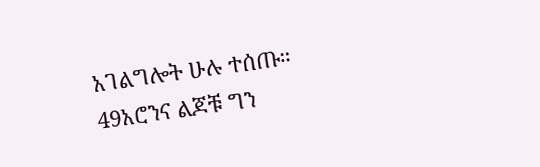አገልግሎት ሁሉ ተሰጡ።
49አሮንና ልጆቹ ግን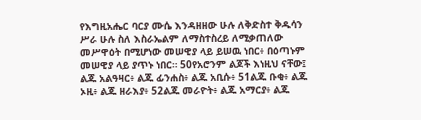የእግዚአሔር ባርያ ሙሴ እንዳዘዘው ሁሉ ለቅድስተ ቅዱሳን ሥራ ሁሉ ስለ እስራኤልም ለማስተስረይ ለሚቃጠለው መሥዋዕት በሚሆነው መሠዊያ ላይ ይሠዉ ነበር፥ በዕጣኑም መሠዊያ ላይ ያጥኑ ነበር። 50የአሮንም ልጆች እነዚህ ናቸው፤ ልጁ አልዓዛር፥ ልጁ ፊንሐስ፥ ልጁ አቢሱ፥ 51ልጁ ቡቂ፥ ልጁ ኦዚ፥ ልጁ ዘራእያ፥ 52ልጁ መራዮት፥ ልጁ አማርያ፥ ልጁ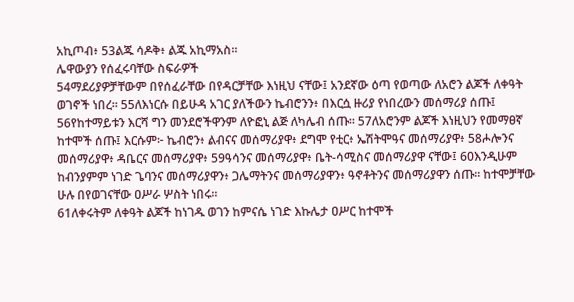አኪጦብ፥ 53ልጁ ሳዶቅ፥ ልጁ አኪማአስ።
ሌዋውያን የሰፈሩባቸው ስፍራዎች
54ማደሪያዎቻቸውም በየሰፈራቸው በየዳርቻቸው እነዚህ ናቸው፤ አንደኛው ዕጣ የወጣው ለአሮን ልጆች ለቀዓት ወገኖች ነበረ። 55ለእነርሱ በይሁዳ አገር ያለችውን ኬብሮንን፥ በእርሷ ዙሪያ የነበረውን መሰማሪያ ሰጡ፤ 56የከተማይቱን እርሻ ግን መንደሮችዋንም ለዮፎኒ ልጅ ለካሌብ ሰጡ። 57ለአሮንም ልጆች እነዚህን የመማፀኛ ከተሞች ሰጡ፤ እርሱም፦ ኬብሮን፥ ልብናና መሰማሪያዋ፥ ደግሞ የቲር፥ ኤሽትሞዓና መሰማሪያዋ፥ 58ሖሎንና መሰማሪያዋ፥ ዳቤርና መሰማሪያዋ፥ 59ዓሳንና መሰማሪያዋ፥ ቤት-ሳሚስና መሰማሪያዋ ናቸው፤ 60እንዲሁም ከብንያምም ነገድ ጌባንና መሰማሪያዋን፥ ጋሌማትንና መሰማሪያዋን፥ ዓኖቶትንና መሰማሪያዋን ሰጡ። ከተሞቻቸው ሁሉ በየወገናቸው ዐሥራ ሦስት ነበሩ።
61ለቀሩትም ለቀዓት ልጆች ከነገዱ ወገን ከምናሴ ነገድ እኩሌታ ዐሥር ከተሞች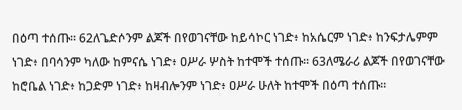በዕጣ ተሰጡ። 62ለጌድሶንም ልጆች በየወገናቸው ከይሳኮር ነገድ፥ ከአሴርም ነገድ፥ ከንፍታሌምም ነገድ፥ በባሳንም ካለው ከምናሴ ነገድ፥ ዐሥራ ሦስት ከተሞች ተሰጡ። 63ለሜራሪ ልጆች በየወገናቸው ከሮቤል ነገድ፥ ከጋድም ነገድ፥ ከዛብሎንም ነገድ፥ ዐሥራ ሁለት ከተሞች በዕጣ ተሰጡ።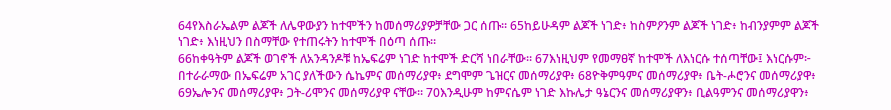64የእስራኤልም ልጆች ለሌዋውያን ከተሞችን ከመሰማሪያዎቻቸው ጋር ሰጡ። 65ከይሁዳም ልጆች ነገድ፥ ከስምዖንም ልጆች ነገድ፥ ከብንያምም ልጆች ነገድ፥ እነዚህን በስማቸው የተጠሩትን ከተሞች በዕጣ ሰጡ።
66ከቀዓትም ልጆች ወገኖች ለአንዳንዶቹ ከኤፍሬም ነገድ ከተሞች ድርሻ ነበራቸው። 67እነዚህም የመማፀኛ ከተሞች ለእነርሱ ተሰጣቸው፤ እነርሱም፦ በተራራማው በኤፍሬም አገር ያለችውን ሴኬምና መሰማሪያዋ፥ ደግሞም ጌዝርና መሰማሪያዋ፥ 68ዮቅምዓምና መሰማሪያዋ፥ ቤት-ሖሮንና መሰማሪያዋ፥ 69ኤሎንና መሰማሪያዋ፥ ጋት-ሪሞንና መሰማሪያዋ ናቸው። 70እንዲሁም ከምናሴም ነገድ እኩሌታ ዓኔርንና መሰማሪያዋን፥ ቢልዓምንና መሰማሪያዋን፥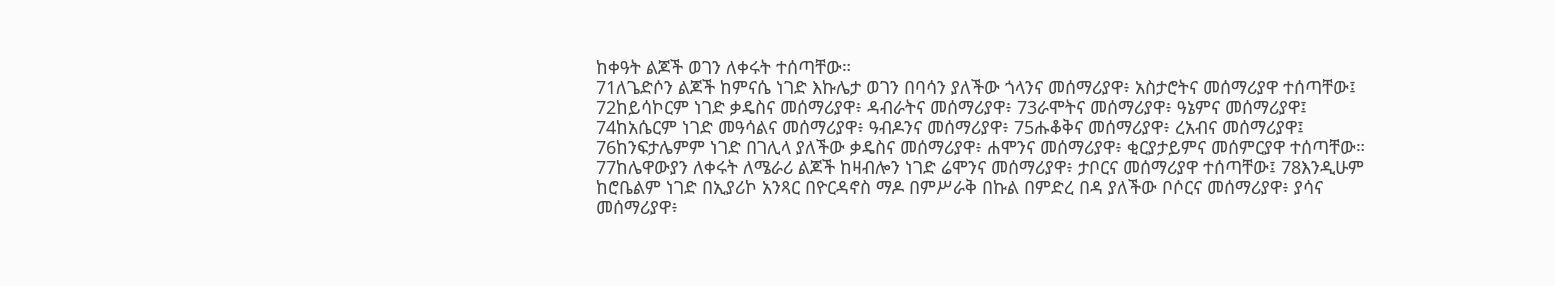ከቀዓት ልጆች ወገን ለቀሩት ተሰጣቸው።
71ለጌድሶን ልጆች ከምናሴ ነገድ እኩሌታ ወገን በባሳን ያለችው ጎላንና መሰማሪያዋ፥ አስታሮትና መሰማሪያዋ ተሰጣቸው፤ 72ከይሳኮርም ነገድ ቃዴስና መሰማሪያዋ፥ ዳብራትና መሰማሪያዋ፥ 73ራሞትና መሰማሪያዋ፥ ዓኔምና መሰማሪያዋ፤ 74ከአሴርም ነገድ መዓሳልና መሰማሪያዋ፥ ዓብዶንና መሰማሪያዋ፥ 75ሑቆቅና መሰማሪያዋ፥ ረአብና መሰማሪያዋ፤ 76ከንፍታሌምም ነገድ በገሊላ ያለችው ቃዴስና መሰማሪያዋ፥ ሐሞንና መሰማሪያዋ፥ ቂርያታይምና መሰምርያዋ ተሰጣቸው።
77ከሌዋውያን ለቀሩት ለሜራሪ ልጆች ከዛብሎን ነገድ ሬሞንና መሰማሪያዋ፥ ታቦርና መሰማሪያዋ ተሰጣቸው፤ 78እንዲሁም ከሮቤልም ነገድ በኢያሪኮ አንጻር በዮርዳኖስ ማዶ በምሥራቅ በኩል በምድረ በዳ ያለችው ቦሶርና መሰማሪያዋ፥ ያሳና መሰማሪያዋ፥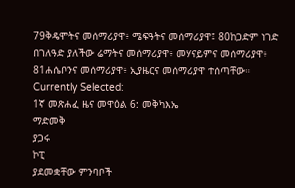79ቅዴሞትና መሰማሪያዋ፥ ሜፍዓትና መሰማሪያዋ፤ 80ከጋድም ነገድ በገለዓድ ያለችው ሬማትና መሰማሪያዋ፥ መሃናይምና መሰማሪያዋ፥ 81ሐሴቦንና መሰማሪያዋ፥ ኢያዜርና መሰማሪያዋ ተሰጣቸው።
Currently Selected:
1ኛ መጽሐፈ ዜና መዋዕል 6: መቅካእኤ
ማድመቅ
ያጋሩ
ኮፒ
ያደመቋቸው ምንባቦች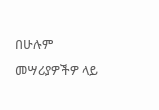በሁሉም መሣሪያዎችዎ ላይ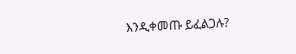እንዲቀመጡ ይፈልጋሉ?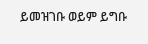ይመዝገቡ ወይም ይግቡ